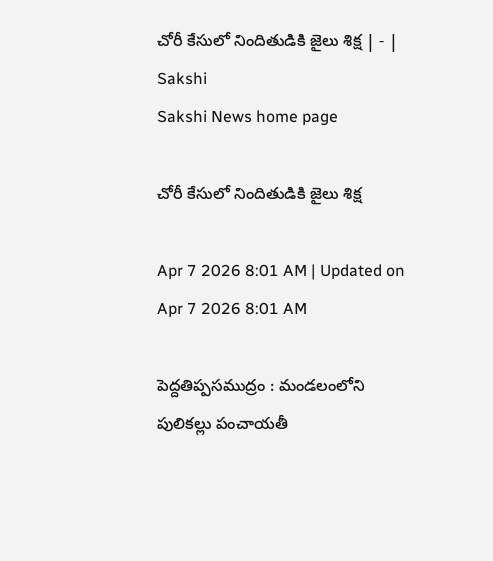చోరీ కేసులో నిందితుడికి జైలు శిక్ష | - | Sakshi
Sakshi News home page

చోరీ కేసులో నిందితుడికి జైలు శిక్ష

Apr 7 2026 8:01 AM | Updated on Apr 7 2026 8:01 AM

పెద్దతిప్పసముద్రం : మండలంలోని పులికల్లు పంచాయతీ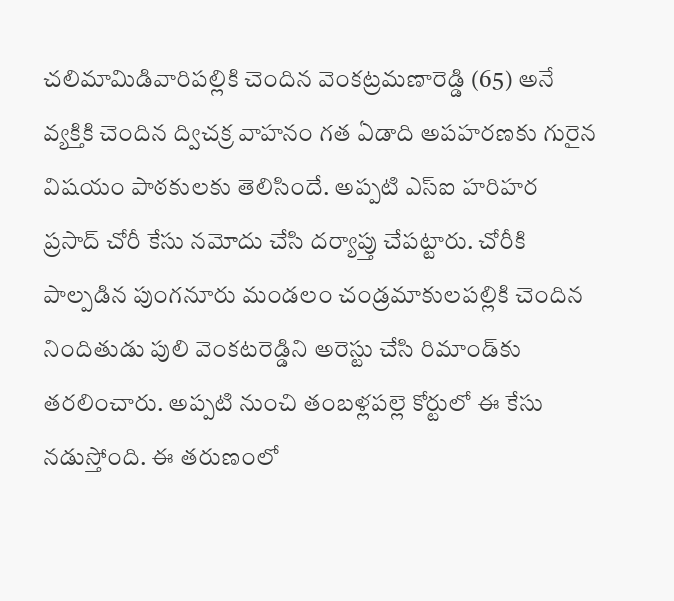చలిమామిడివారిపల్లికి చెందిన వెంకట్రమణారెడ్డి (65) అనే వ్యక్తికి చెందిన ద్విచక్ర వాహనం గత ఏడాది అపహరణకు గురైన విషయం పాఠకులకు తెలిసిందే. అప్పటి ఎస్‌ఐ హరిహర ప్రసాద్‌ చోరీ కేసు నమోదు చేసి దర్యాప్తు చేపట్టారు. చోరీకి పాల్పడిన పుంగనూరు మండలం చండ్రమాకులపల్లికి చెందిన నిందితుడు పులి వెంకటరెడ్డిని అరెస్టు చేసి రిమాండ్‌కు తరలించారు. అప్పటి నుంచి తంబళ్లపల్లె కోర్టులో ఈ కేసు నడుస్తోంది. ఈ తరుణంలో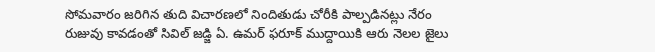సోమవారం జరిగిన తుది విచారణలో నిందితుడు చోరీకి పాల్పడినట్లు నేరం రుజువు కావడంతో సివిల్‌ జడ్జి ఏ. ఉమర్‌ ఫరూక్‌ ముద్దాయికి ఆరు నెలల జైలు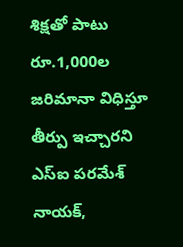శిక్షతో పాటు రూ.1,000ల జరిమానా విధిస్తూ తీర్పు ఇచ్చారని ఎస్‌ఐ పరమేశ్‌ నాయక్‌,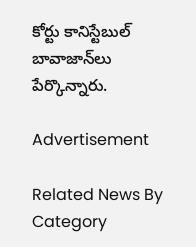కోర్టు కానిస్టేబుల్‌ బావాజాన్‌లు పేర్కొన్నారు.

Advertisement

Related News By Category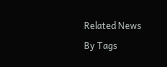Related News By Tags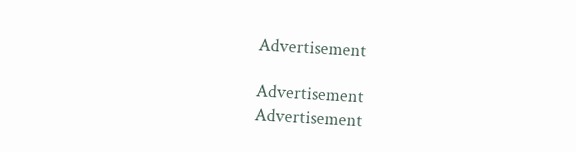Advertisement

Advertisement
Advertisement